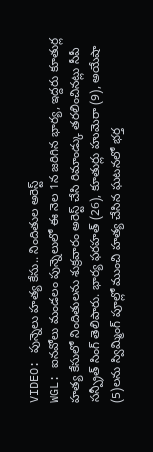VIDEO: పున్నెలు హత్య కేసు.. నిందితుల అరెస్ట్
WGL: ఐనవోలు మండలం పున్నెలులో ఈ నెల 1న జరిగిన భార్య, ఇద్దరు కూతుర్ల హత్య కేసులో నిందితులను శుక్రవారం అరెస్ట్ చేసి రిమాండ్కు తరలించినట్లు సీపీ సన్ప్రీత్ సింగ్ తెలిపారు. భార్య ఫరహత్ (26), కూతుర్లు హుమెరా (9), అయేషా (5)లను స్విమ్మింగ్ పూల్లో ముంచి హత్య చేసిన ఘటనలో భర్త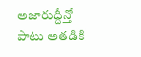అజారుద్దీన్తో పాటు అతడికి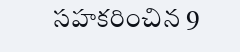సహకరించిన 9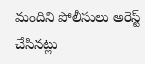మందిని పోలీసులు అరెస్ట్ చేసినట్లు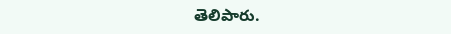తెలిపారు.